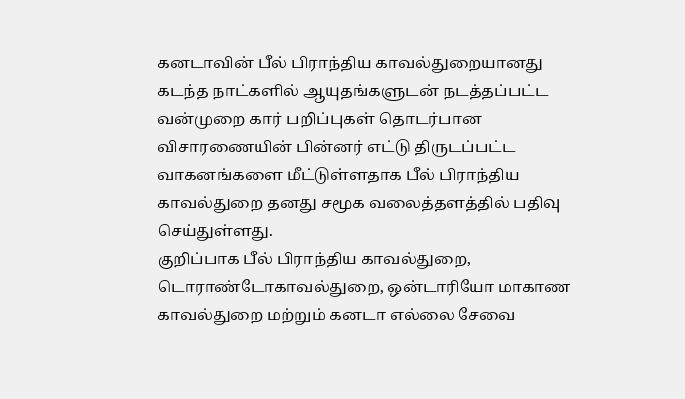கனடாவின் பீல் பிராந்திய காவல்துறையானது கடந்த நாட்களில் ஆயுதங்களுடன் நடத்தப்பட்ட வன்முறை கார் பறிப்புகள் தொடர்பான விசாரணையின் பின்னர் எட்டு திருடப்பட்ட வாகனங்களை மீட்டுள்ளதாக பீல் பிராந்திய காவல்துறை தனது சமூக வலைத்தளத்தில் பதிவு செய்துள்ளது.
குறிப்பாக பீல் பிராந்திய காவல்துறை, டொராண்டோகாவல்துறை, ஒன்டாரியோ மாகாண காவல்துறை மற்றும் கனடா எல்லை சேவை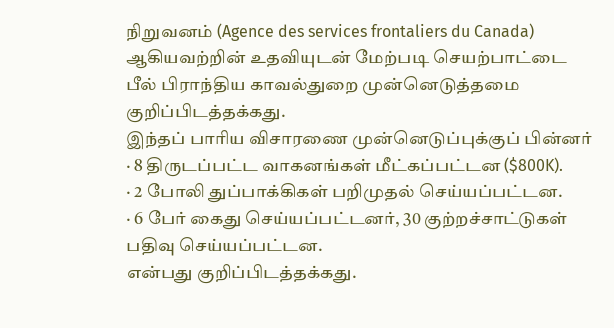நிறுவனம் (Agence des services frontaliers du Canada) ஆகியவற்றின் உதவியுடன் மேற்படி செயற்பாட்டை பீல் பிராந்திய காவல்துறை முன்னெடுத்தமை குறிப்பிடத்தக்கது.
இந்தப் பாரிய விசாரணை முன்னெடுப்புக்குப் பின்னர்
· 8 திருடப்பட்ட வாகனங்கள் மீட்கப்பட்டன ($800K).
· 2 போலி துப்பாக்கிகள் பறிமுதல் செய்யப்பட்டன.
· 6 பேர் கைது செய்யப்பட்டனர், 30 குற்றச்சாட்டுகள் பதிவு செய்யப்பட்டன.
என்பது குறிப்பிடத்தக்கது.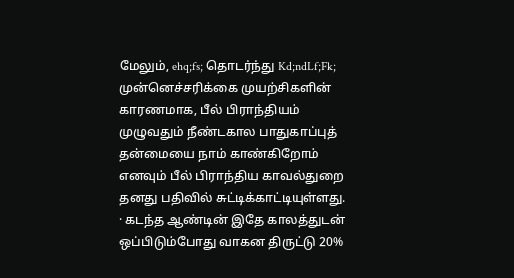மேலும், ehq;fs; தொடர்ந்து Kd;ndLf;Fk; முன்னெச்சரிக்கை முயற்சிகளின் காரணமாக, பீல் பிராந்தியம் முழுவதும் நீண்டகால பாதுகாப்புத் தன்மையை நாம் காண்கிறோம் எனவும் பீல் பிராந்திய காவல்துறை தனது பதிவில் சுட்டிக்காட்டியுள்ளது.
· கடந்த ஆண்டின் இதே காலத்துடன் ஒப்பிடும்போது வாகன திருட்டு 20%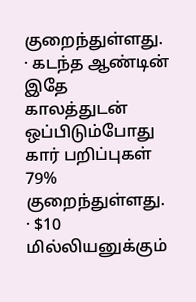குறைந்துள்ளது.
· கடந்த ஆண்டின் இதே காலத்துடன் ஒப்பிடும்போது கார் பறிப்புகள் 79% குறைந்துள்ளது.
· $10 மில்லியனுக்கும்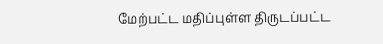மேற்பட்ட மதிப்புள்ள திருடப்பட்ட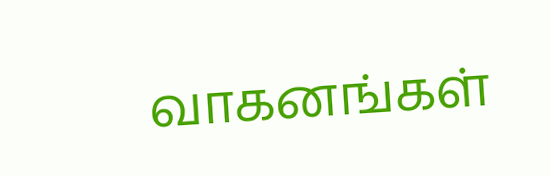வாகனங்கள்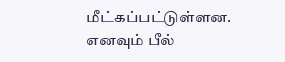மீட்கப்பட்டுள்ளன.
எனவும் பீல்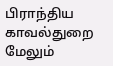பிராந்திய காவல்துறை மேலும்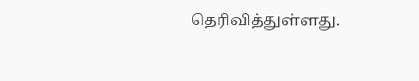தெரிவித்துள்ளது.